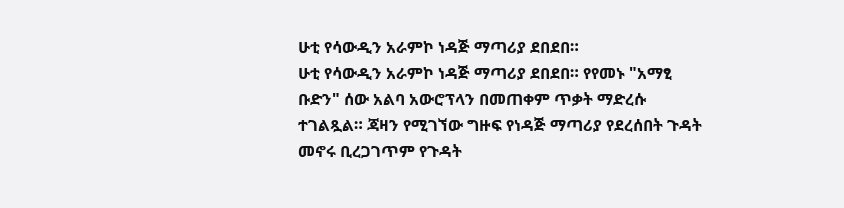ሁቲ የሳውዲን አራምኮ ነዳጅ ማጣሪያ ደበደበ።
ሁቲ የሳውዲን አራምኮ ነዳጅ ማጣሪያ ደበደበ። የየመኑ "አማፂ ቡድን" ሰው አልባ አውሮፕላን በመጠቀም ጥቃት ማድረሱ ተገልጿል። ጃዛን የሚገኘው ግዙፍ የነዳጅ ማጣሪያ የደረሰበት ጉዳት መኖሩ ቢረጋገጥም የጉዳት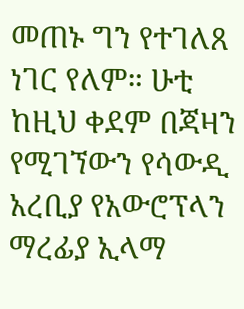መጠኑ ግን የተገለጸ ነገር የለም። ሁቲ ከዚህ ቀደም በጃዛን የሚገኘውን የሳውዲ አረቢያ የአውሮፕላን ማረፊያ ኢላማ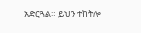አድርጓል። ይህን ተከትሎ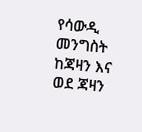የሳውዲ መንግስት ከጃዛን እና ወደ ጃዛን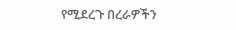የሚደረጉ በረራዎችን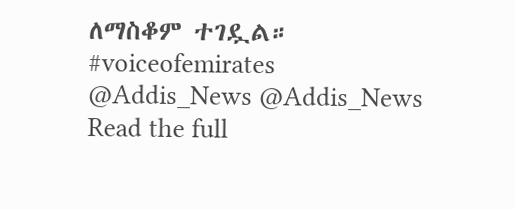ለማስቆም ተገዷል። #voiceofemirates @Addis_News @Addis_News
Read the full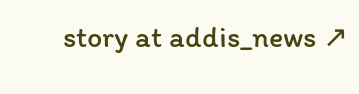story at addis_news ↗